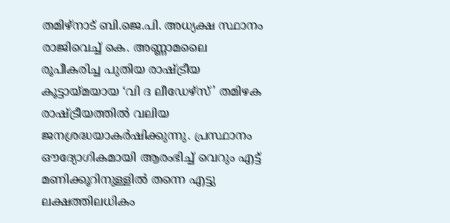തമിഴ്നാട് ബി.ജെ.പി. അധ്യക്ഷ സ്ഥാനം രാജിവെച്ച് കെ. അണ്ണാമലൈ രൂപീകരിച്ച പുതിയ രാഷ്ട്രീയ കൂട്ടായ്മയായ ‘വി ദ ലീഡേഴ്സ്’ തമിഴക രാഷ്ട്രീയത്തിൽ വലിയ ജനശ്രദ്ധയാകർഷിക്കുന്നു. പ്രസ്ഥാനം ഔദ്യോഗികമായി ആരംഭിച്ച് വെറും എട്ട് മണിക്കൂറിനുള്ളിൽ തന്നെ എട്ടു ലക്ഷത്തിലധികം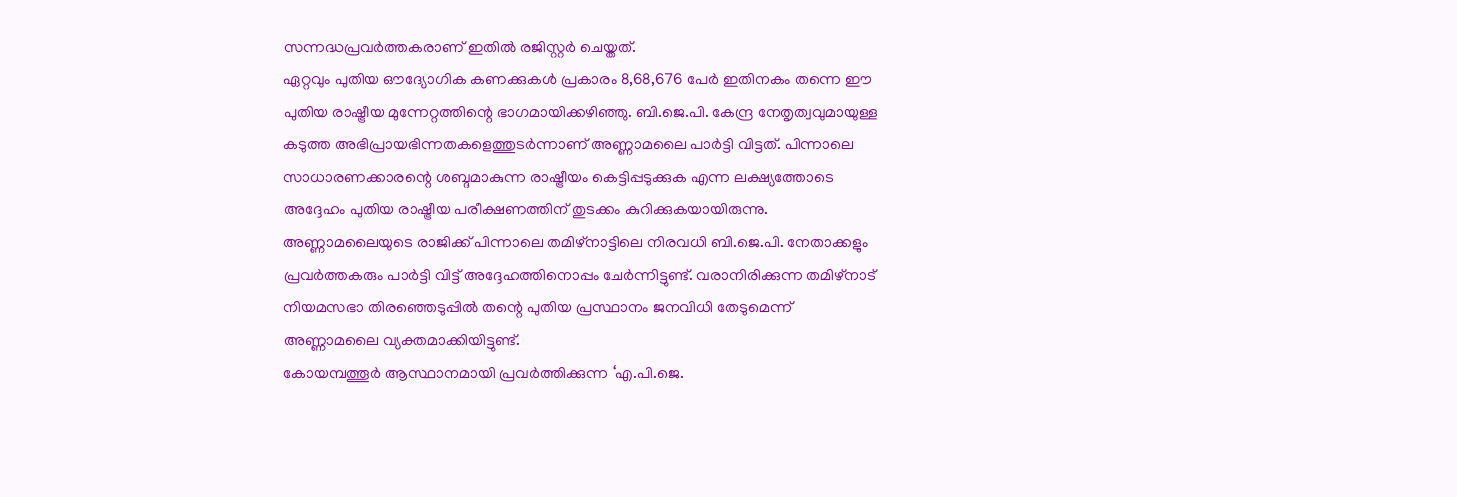സന്നദ്ധപ്രവർത്തകരാണ് ഇതിൽ രജിസ്റ്റർ ചെയ്തത്.
ഏറ്റവും പുതിയ ഔദ്യോഗിക കണക്കുകൾ പ്രകാരം 8,68,676 പേർ ഇതിനകം തന്നെ ഈ പുതിയ രാഷ്ട്രീയ മുന്നേറ്റത്തിന്റെ ഭാഗമായിക്കഴിഞ്ഞു. ബി.ജെ.പി. കേന്ദ്ര നേതൃത്വവുമായുള്ള കടുത്ത അഭിപ്രായഭിന്നതകളെത്തുടർന്നാണ് അണ്ണാമലൈ പാർട്ടി വിട്ടത്. പിന്നാലെ സാധാരണക്കാരന്റെ ശബ്ദമാകുന്ന രാഷ്ട്രീയം കെട്ടിപ്പടുക്കുക എന്ന ലക്ഷ്യത്തോടെ അദ്ദേഹം പുതിയ രാഷ്ട്രീയ പരീക്ഷണത്തിന് തുടക്കം കുറിക്കുകയായിരുന്നു.
അണ്ണാമലൈയുടെ രാജിക്ക് പിന്നാലെ തമിഴ്നാട്ടിലെ നിരവധി ബി.ജെ.പി. നേതാക്കളും പ്രവർത്തകരും പാർട്ടി വിട്ട് അദ്ദേഹത്തിനൊപ്പം ചേർന്നിട്ടുണ്ട്. വരാനിരിക്കുന്ന തമിഴ്നാട് നിയമസഭാ തിരഞ്ഞെടുപ്പിൽ തന്റെ പുതിയ പ്രസ്ഥാനം ജനവിധി തേടുമെന്ന് അണ്ണാമലൈ വ്യക്തമാക്കിയിട്ടുണ്ട്.
കോയമ്പത്തൂർ ആസ്ഥാനമായി പ്രവർത്തിക്കുന്ന ‘എ.പി.ജെ.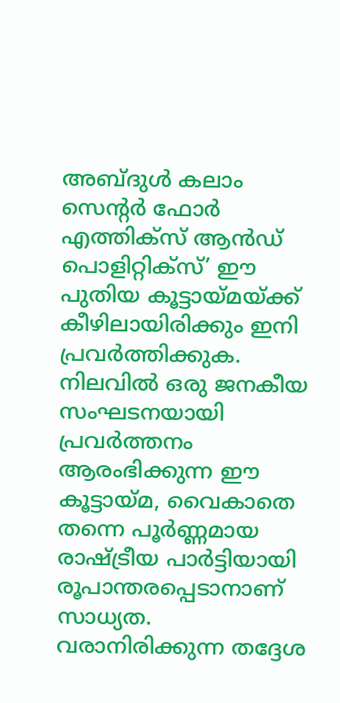അബ്ദുൾ കലാം സെന്റർ ഫോർ എത്തിക്സ് ആൻഡ് പൊളിറ്റിക്സ്’ ഈ പുതിയ കൂട്ടായ്മയ്ക്ക് കീഴിലായിരിക്കും ഇനി പ്രവർത്തിക്കുക. നിലവിൽ ഒരു ജനകീയ സംഘടനയായി പ്രവർത്തനം ആരംഭിക്കുന്ന ഈ കൂട്ടായ്മ, വൈകാതെ തന്നെ പൂർണ്ണമായ രാഷ്ട്രീയ പാർട്ടിയായി രൂപാന്തരപ്പെടാനാണ് സാധ്യത.
വരാനിരിക്കുന്ന തദ്ദേശ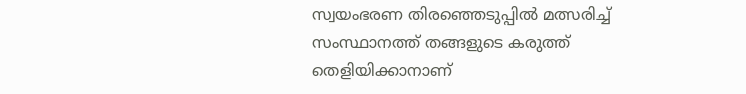സ്വയംഭരണ തിരഞ്ഞെടുപ്പിൽ മത്സരിച്ച് സംസ്ഥാനത്ത് തങ്ങളുടെ കരുത്ത് തെളിയിക്കാനാണ്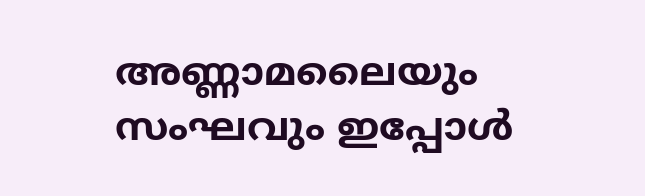അണ്ണാമലൈയും സംഘവും ഇപ്പോൾ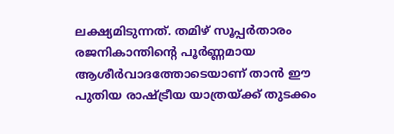ലക്ഷ്യമിടുന്നത്. തമിഴ് സൂപ്പർതാരം രജനികാന്തിന്റെ പൂർണ്ണമായ ആശീർവാദത്തോടെയാണ് താൻ ഈ പുതിയ രാഷ്ട്രീയ യാത്രയ്ക്ക് തുടക്കം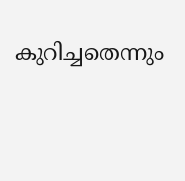കുറിച്ചതെന്നും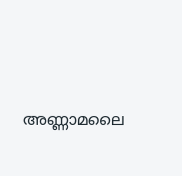അണ്ണാമലൈ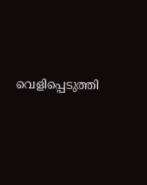വെളിപ്പെടുത്തി